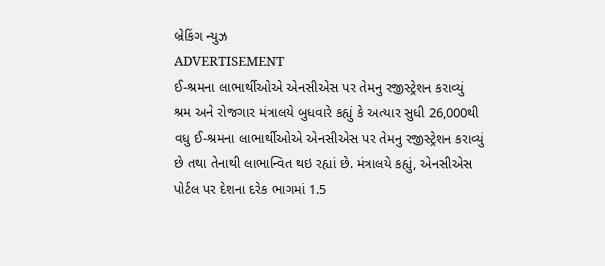બ્રેકિંગ ન્યુઝ
ADVERTISEMENT
ઈ-શ્રમના લાભાર્થીઓએ એનસીએસ પર તેમનુ રજીસ્ટ્રેશન કરાવ્યું
શ્રમ અને રોજગાર મંત્રાલયે બુધવારે કહ્યું કે અત્યાર સુધી 26,000થી વધુ ઈ-શ્રમના લાભાર્થીઓએ એનસીએસ પર તેમનુ રજીસ્ટ્રેશન કરાવ્યું છે તથા તેનાથી લાભાન્વિત થઇ રહ્યાં છે. મંત્રાલયે કહ્યું, એનસીએસ પોર્ટલ પર દેશના દરેક ભાગમાં 1.5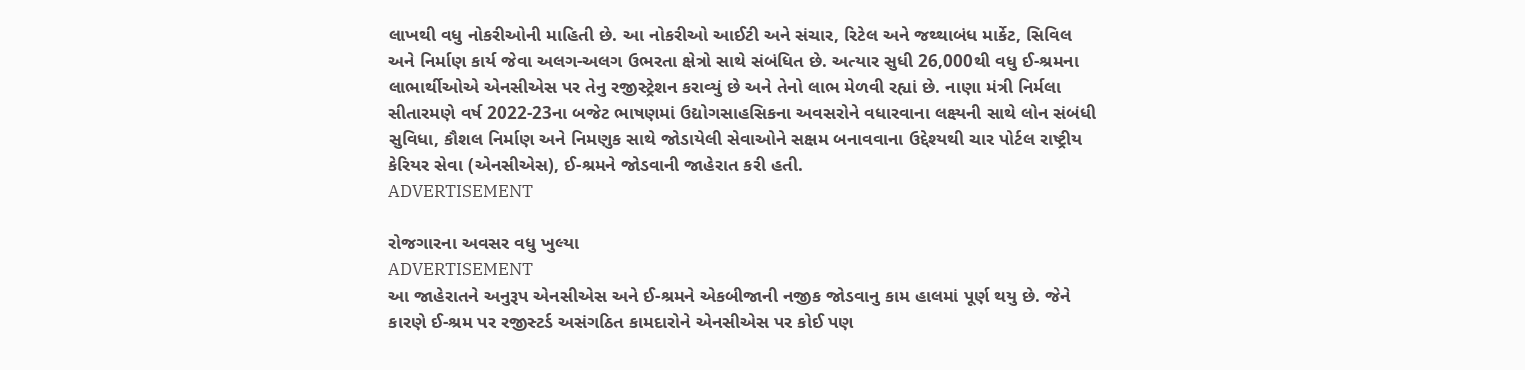લાખથી વધુ નોકરીઓની માહિતી છે. આ નોકરીઓ આઈટી અને સંચાર, રિટેલ અને જથ્થાબંધ માર્કેટ, સિવિલ અને નિર્માણ કાર્ય જેવા અલગ-અલગ ઉભરતા ક્ષેત્રો સાથે સંબંધિત છે. અત્યાર સુધી 26,000થી વધુ ઈ-શ્રમના લાભાર્થીઓએ એનસીએસ પર તેનુ રજીસ્ટ્રેશન કરાવ્યું છે અને તેનો લાભ મેળવી રહ્યાં છે. નાણા મંત્રી નિર્મલા સીતારમણે વર્ષ 2022-23ના બજેટ ભાષણમાં ઉદ્યોગસાહસિકના અવસરોને વધારવાના લક્ષ્યની સાથે લોન સંબંધી સુવિધા, કૌશલ નિર્માણ અને નિમણુક સાથે જોડાયેલી સેવાઓને સક્ષમ બનાવવાના ઉદ્દેશ્યથી ચાર પોર્ટલ રાષ્ટ્રીય કેરિયર સેવા (એનસીએસ), ઈ-શ્રમને જોડવાની જાહેરાત કરી હતી.
ADVERTISEMENT

રોજગારના અવસર વધુ ખુલ્યા
ADVERTISEMENT
આ જાહેરાતને અનુરૂપ એનસીએસ અને ઈ-શ્રમને એકબીજાની નજીક જોડવાનુ કામ હાલમાં પૂર્ણ થયુ છે. જેને કારણે ઈ-શ્રમ પર રજીસ્ટર્ડ અસંગઠિત કામદારોને એનસીએસ પર કોઈ પણ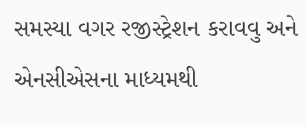સમસ્યા વગર રજીસ્ટ્રેશન કરાવવુ અને એનસીએસના માધ્યમથી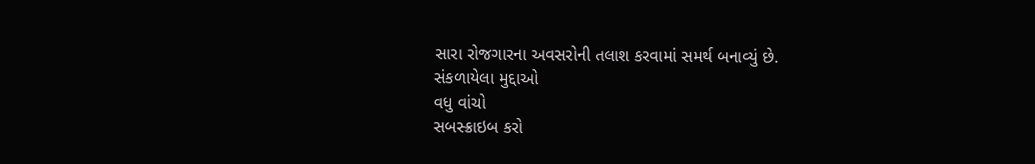સારા રોજગારના અવસરોની તલાશ કરવામાં સમર્થ બનાવ્યું છે.
સંકળાયેલા મુદ્દાઓ
વધુ વાંચો
સબસ્ક્રાઇબ કરો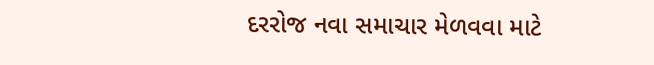દરરોજ નવા સમાચાર મેળવવા માટે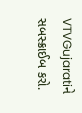VTVGujaratiને સબસ્ક્રાઈબ કરો.